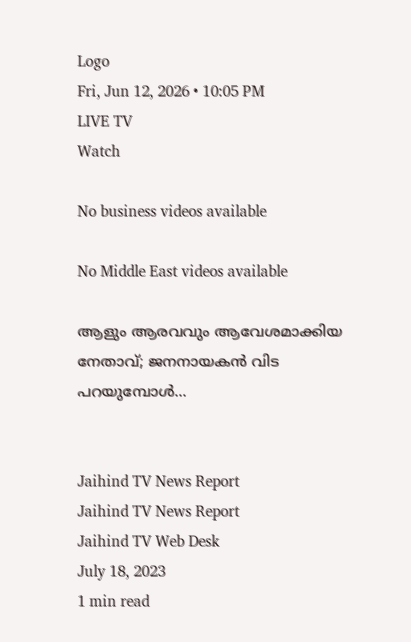Logo
Fri, Jun 12, 2026 • 10:05 PM
LIVE TV
Watch

No business videos available

No Middle East videos available

ആളും ആരവവും ആവേശമാക്കിയ നേതാവ്; ജനനായകന്‍ വിട പറയുമ്പോള്‍...


Jaihind TV News Report
Jaihind TV News Report
Jaihind TV Web Desk
July 18, 2023
1 min read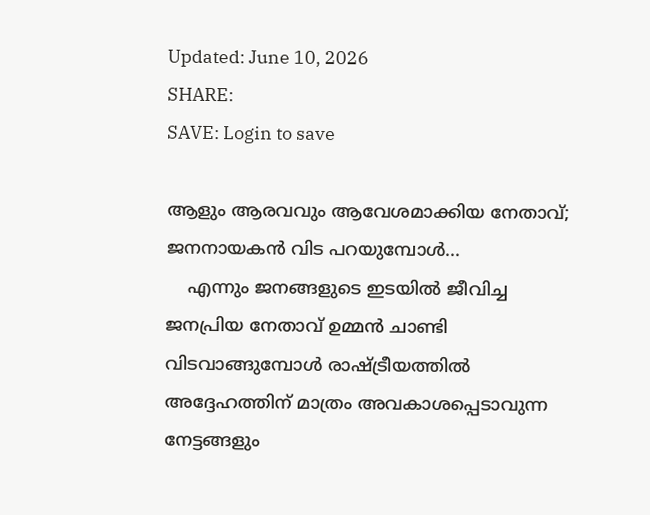Updated: June 10, 2026
SHARE:
SAVE: Login to save

ആളും ആരവവും ആവേശമാക്കിയ നേതാവ്; ജനനായകന്‍ വിട പറയുമ്പോള്‍...
    എന്നും ജനങ്ങളുടെ ഇടയില്‍ ജീവിച്ച ജനപ്രിയ നേതാവ് ഉമ്മന്‍ ചാണ്ടി വിടവാങ്ങുമ്പോള്‍ രാഷ്ട്രീയത്തില്‍ അദ്ദേഹത്തിന് മാത്രം അവകാശപ്പെടാവുന്ന നേട്ടങ്ങളും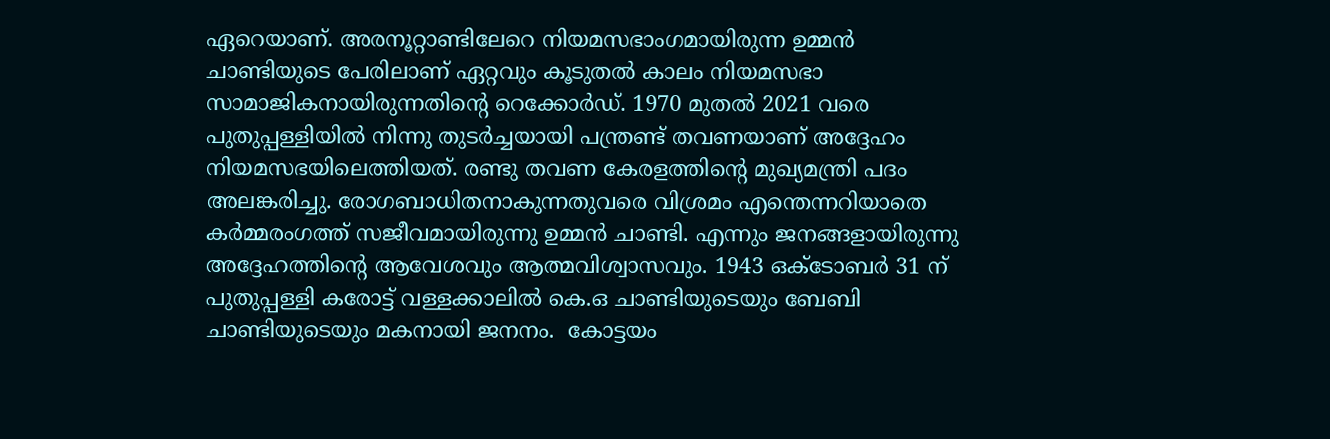ഏറെയാണ്. അരനൂറ്റാണ്ടിലേറെ നിയമസഭാംഗമായിരുന്ന ഉമ്മൻ ചാണ്ടിയുടെ പേരിലാണ് ഏറ്റവും കൂടുതൽ കാലം നിയമസഭാ സാമാജികനായിരുന്നതിന്‍റെ റെക്കോർഡ്. 1970 മുതൽ 2021 വരെ പുതുപ്പള്ളിയിൽ നിന്നു തുടർച്ചയായി പന്ത്രണ്ട് തവണയാണ് അദ്ദേഹം നിയമസഭയിലെത്തിയത്. രണ്ടു തവണ കേരളത്തിന്‍റെ മുഖ്യമന്ത്രി പദം അലങ്കരിച്ചു. രോഗബാധിതനാകുന്നതുവരെ വിശ്രമം എന്തെന്നറിയാതെ കർമ്മരംഗത്ത് സജീവമായിരുന്നു ഉമ്മന്‍ ചാണ്ടി. എന്നും ജനങ്ങളായിരുന്നു അദ്ദേഹത്തിന്‍റെ ആവേശവും ആത്മവിശ്വാസവും. 1943 ഒക്ടോബർ 31 ന് പുതുപ്പള്ളി കരോട്ട് വള്ളക്കാലിൽ കെ.ഒ ചാണ്ടിയുടെയും ബേബി ചാണ്ടിയുടെയും മകനായി ജനനം.  കോട്ടയം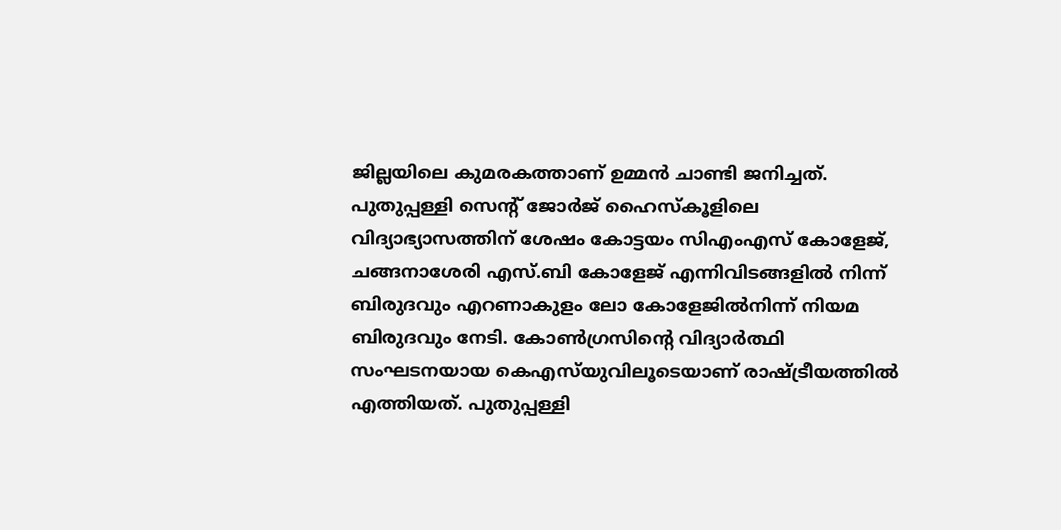ജില്ലയിലെ കുമരകത്താണ് ഉമ്മൻ ചാണ്ടി ജനിച്ചത്. പുതുപ്പള്ളി സെന്‍റ് ജോര്‍ജ് ഹൈസ്‌കൂളിലെ വിദ്യാഭ്യാസത്തിന് ശേഷം കോട്ടയം സിഎംഎസ് കോളേജ്, ചങ്ങനാശേരി എസ്.ബി കോളേജ് എന്നിവിടങ്ങളില്‍ നിന്ന് ബിരുദവും എറണാകുളം ലോ കോളേജില്‍നിന്ന് നിയമ ബിരുദവും നേടി. കോണ്‍ഗ്രസിന്‍റെ വിദ്യാര്‍ത്ഥി സംഘടനയായ കെഎസ്‌യുവിലൂടെയാണ് രാഷ്ട്രീയത്തില്‍ എത്തിയത്. പുതുപ്പള്ളി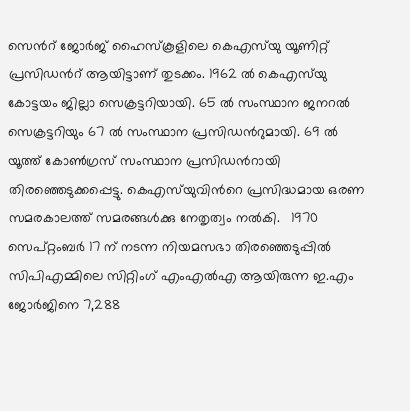സെന്‍റ് ജോര്‍ജ് ഹൈസ്‌കൂളിലെ കെഎസ്‌യു യൂണിറ്റ് പ്രസിഡന്‍റ് ആയിട്ടാണ് തുടക്കം. 1962 ൽ കെഎസ്‌യു കോട്ടയം ജില്ലാ സെക്രട്ടറിയായി. 65 ൽ സംസ്ഥാന ജനറൽ സെക്രട്ടറിയും 67 ൽ സംസ്ഥാന പ്രസിഡന്‍റുമായി. 69 ൽ യൂത്ത് കോൺഗ്രസ് സംസ്ഥാന പ്രസിഡന്‍റായി തിരഞ്ഞെടുക്കപ്പെട്ടു. കെഎസ്‌യുവിന്‍റെ പ്രസിദ്ധമായ ഒരണ സമരകാലത്ത് സമരങ്ങൾക്കു നേതൃത്വം നൽകി.   1970 സെപ്റ്റംബര്‍ 17 ന് നടന്ന നിയമസഭാ തിരഞ്ഞെടുപ്പില്‍ സിപിഎമ്മിലെ സിറ്റിംഗ് എംഎല്‍എ ആയിരുന്ന ഇ.എം ജോര്‍ജിനെ 7,288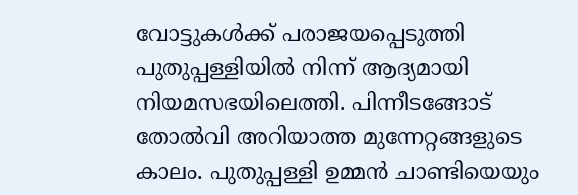വോട്ടുകള്‍ക്ക് പരാജയപ്പെടുത്തി പുതുപ്പള്ളിയില്‍ നിന്ന് ആദ്യമായി നിയമസഭയിലെത്തി. പിന്നീടങ്ങോട് തോല്‍‍വി അറിയാത്ത മുന്നേറ്റങ്ങളുടെ കാലം. പുതുപ്പള്ളി ഉമ്മന്‍ ചാണ്ടിയെയും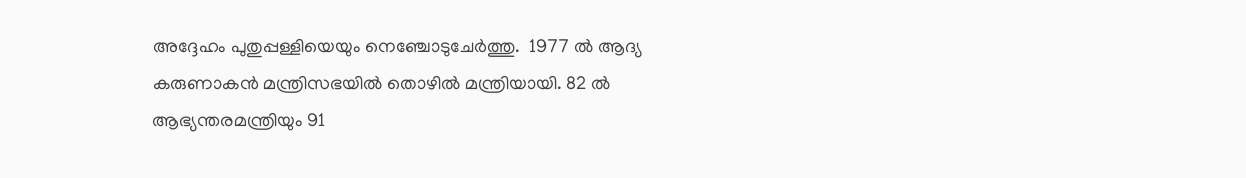അദ്ദേഹം പുതുപ്പള്ളിയെയും നെഞ്ചോടുചേർത്തു.  1977 ൽ ആദ്യ കരുണാകൻ മന്ത്രിസഭയിൽ തൊഴിൽ മന്ത്രിയായി. 82 ൽ ആഭ്യന്തരമന്ത്രിയും 91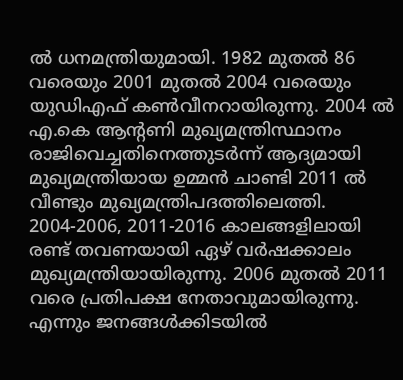ൽ ധനമന്ത്രിയുമായി. 1982 മുതൽ 86 വരെയും 2001 മുതൽ 2004 വരെയും യുഡിഎഫ് കൺവീനറായിരുന്നു. 2004 ൽ എ.കെ ആന്‍റണി മുഖ്യമന്ത്രിസ്ഥാനം രാജിവെച്ചതിനെത്തുടർന്ന് ആദ്യമായി മുഖ്യമന്ത്രിയായ ഉമ്മൻ ചാണ്ടി 2011 ൽ വീണ്ടും മുഖ്യമന്ത്രിപദത്തിലെത്തി. 2004-2006, 2011-2016 കാലങ്ങളിലായി രണ്ട് തവണയായി ഏഴ് വര്‍ഷക്കാലം മുഖ്യമന്ത്രിയായിരുന്നു. 2006 മുതൽ 2011 വരെ പ്രതിപക്ഷ നേതാവുമായിരുന്നു. എന്നും ജനങ്ങള്‍ക്കിടയില്‍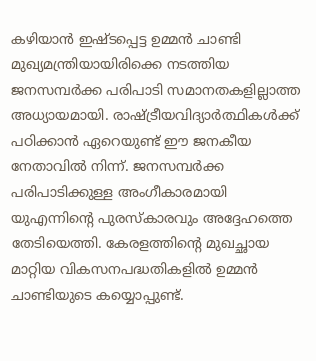കഴിയാന്‍ ഇഷ്ടപ്പെട്ട ഉമ്മന്‍ ചാണ്ടി മുഖ്യമന്ത്രിയായിരിക്കെ നടത്തിയ ജനസമ്പർക്ക പരിപാടി സമാനതകളില്ലാത്ത അധ്യായമായി. രാഷ്ട്രീയവിദ്യാർത്ഥികള്‍ക്ക് പഠിക്കാന്‍ ഏറെയുണ്ട് ഈ ജനകീയ നേതാവില്‍ നിന്ന്. ജനസമ്പർക്ക പരിപാടിക്കുള്ള അംഗീകാരമായി യുഎന്നിന്‍റെ പുരസ്കാരവും അദ്ദേഹത്തെ തേടിയെത്തി. കേരളത്തിന്‍റെ മുഖച്ഛായ മാറ്റിയ വികസനപദ്ധതികളില്‍ ഉമ്മന്‍ ചാണ്ടിയുടെ കയ്യൊപ്പുണ്ട്.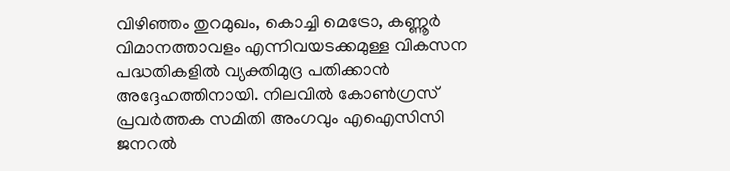വിഴിഞ്ഞം തുറമുഖം, കൊച്ചി മെട്രോ, കണ്ണൂർ വിമാനത്താവളം എന്നിവയടക്കമുള്ള വികസന പദ്ധതികളില്‍ വ്യക്തിമുദ്ര പതിക്കാന്‍ അദ്ദേഹത്തിനായി. നിലവിൽ കോൺഗ്രസ് പ്രവർത്തക സമിതി അംഗവും എഐസിസി ജനറൽ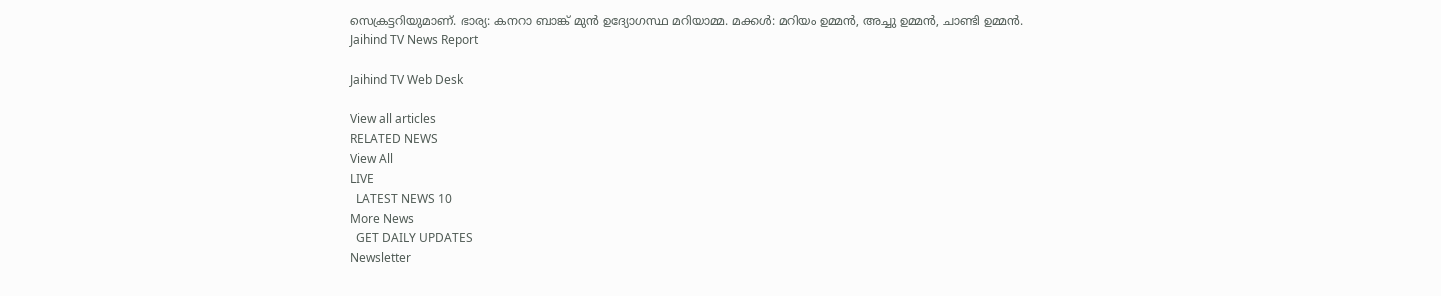സെക്രട്ടറിയുമാണ്. ഭാര്യ: കനറാ ബാങ്ക് മുൻ ഉദ്യോഗസ്ഥ മറിയാമ്മ. മക്കൾ: മറിയം ഉമ്മൻ, അച്ചു ഉമ്മൻ, ചാണ്ടി ഉമ്മൻ.
Jaihind TV News Report

Jaihind TV Web Desk

View all articles
RELATED NEWS
View All
LIVE
  LATEST NEWS 10
More News
  GET DAILY UPDATES
Newsletter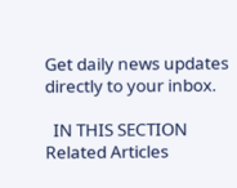Get daily news updates directly to your inbox.

  IN THIS SECTION
Related Articles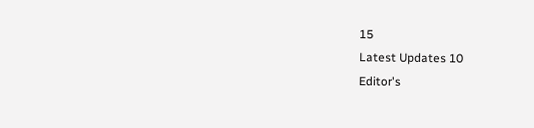15
Latest Updates 10
Editor's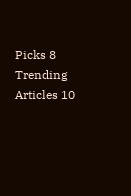Picks 8
Trending Articles 10